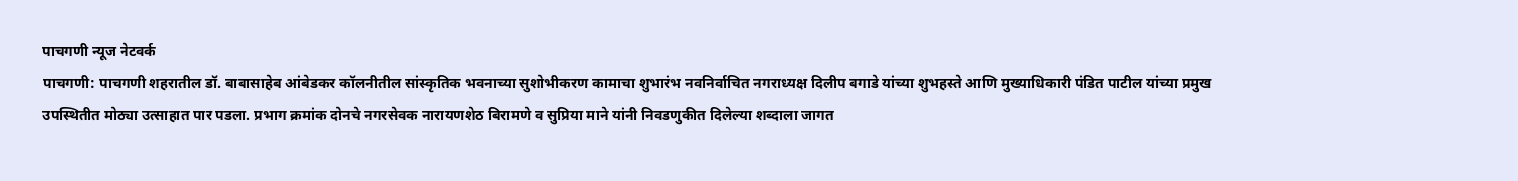पाचगणी न्यूज नेटवर्क
पाचगणी: पाचगणी शहरातील डॉ. बाबासाहेब आंबेडकर कॉलनीतील सांस्कृतिक भवनाच्या सुशोभीकरण कामाचा शुभारंभ नवनिर्वाचित नगराध्यक्ष दिलीप बगाडे यांच्या शुभहस्ते आणि मुख्याधिकारी पंडित पाटील यांच्या प्रमुख उपस्थितीत मोठ्या उत्साहात पार पडला. प्रभाग क्रमांक दोनचे नगरसेवक नारायणशेठ बिरामणे व सुप्रिया माने यांनी निवडणुकीत दिलेल्या शब्दाला जागत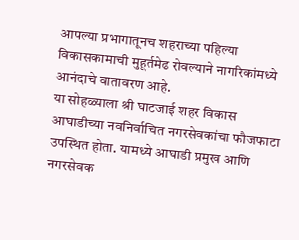आपल्या प्रभागातूनच शहराच्या पहिल्या विकासकामाची मुहूर्तमेढ रोवल्याने नागरिकांमध्ये आनंदाचे वातावरण आहे.
या सोहळ्याला श्री घाटजाई शहर विकास आघाडीच्या नवनिर्वाचित नगरसेवकांचा फौजफाटा उपस्थित होता. यामध्ये आघाडी प्रमुख आणि नगरसेवक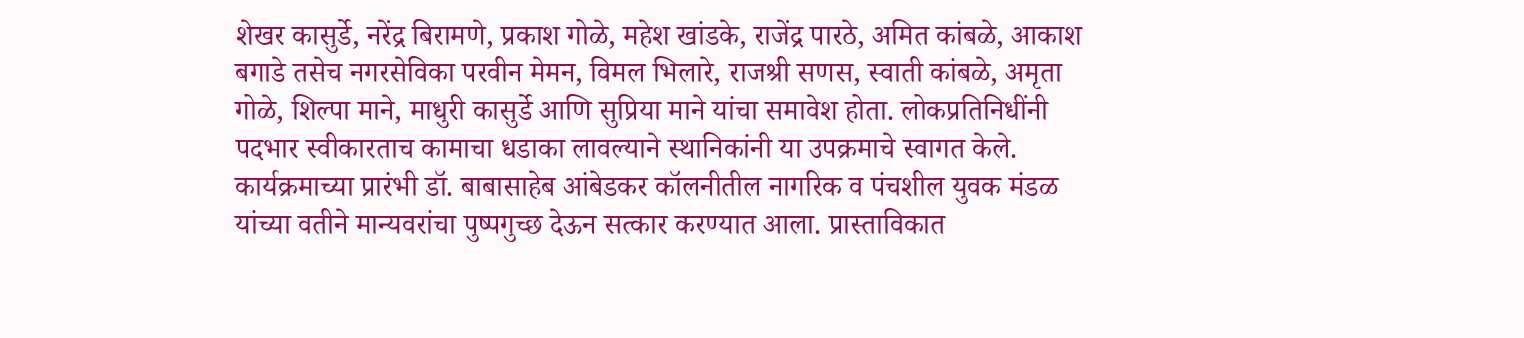शेखर कासुर्डे, नरेंद्र बिरामणे, प्रकाश गोळे, महेश खांडके, राजेंद्र पारठे, अमित कांबळे, आकाश बगाडे तसेच नगरसेविका परवीन मेमन, विमल भिलारे, राजश्री सणस, स्वाती कांबळे, अमृता गोळे, शिल्पा माने, माधुरी कासुर्डे आणि सुप्रिया माने यांचा समावेश होता. लोकप्रतिनिधींनी पदभार स्वीकारताच कामाचा धडाका लावल्याने स्थानिकांनी या उपक्रमाचे स्वागत केले.
कार्यक्रमाच्या प्रारंभी डॉ. बाबासाहेब आंबेडकर कॉलनीतील नागरिक व पंचशील युवक मंडळ यांच्या वतीने मान्यवरांचा पुष्पगुच्छ देऊन सत्कार करण्यात आला. प्रास्ताविकात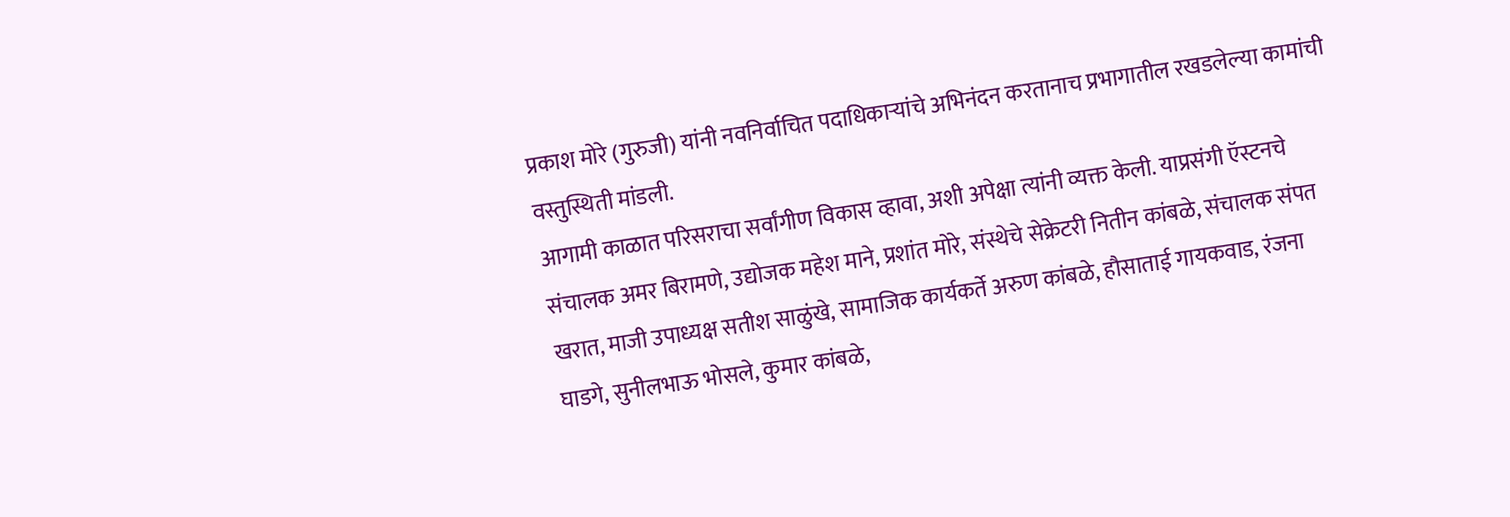प्रकाश मोरे (गुरुजी) यांनी नवनिर्वाचित पदाधिकाऱ्यांचे अभिनंदन करतानाच प्रभागातील रखडलेल्या कामांची वस्तुस्थिती मांडली.
आगामी काळात परिसराचा सर्वांगीण विकास व्हावा, अशी अपेक्षा त्यांनी व्यक्त केली. याप्रसंगी ऍस्टनचे संचालक अमर बिरामणे, उद्योजक महेश माने, प्रशांत मोरे, संस्थेचे सेक्रेटरी नितीन कांबळे, संचालक संपत खरात, माजी उपाध्यक्ष सतीश साळुंखे, सामाजिक कार्यकर्ते अरुण कांबळे, हौसाताई गायकवाड, रंजना घाडगे, सुनीलभाऊ भोसले, कुमार कांबळे,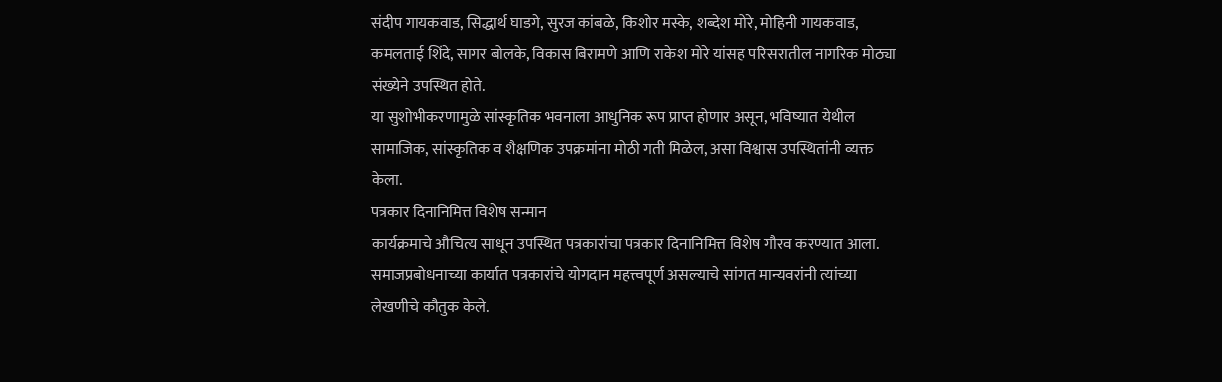संदीप गायकवाड, सिद्धार्थ घाडगे, सुरज कांबळे, किशोर मस्के, शब्देश मोरे, मोहिनी गायकवाड, कमलताई शिंदे, सागर बोलके, विकास बिरामणे आणि राकेश मोरे यांसह परिसरातील नागरिक मोठ्या संख्येने उपस्थित होते.
या सुशोभीकरणामुळे सांस्कृतिक भवनाला आधुनिक रूप प्राप्त होणार असून, भविष्यात येथील सामाजिक, सांस्कृतिक व शैक्षणिक उपक्रमांना मोठी गती मिळेल, असा विश्वास उपस्थितांनी व्यक्त केला.
पत्रकार दिनानिमित्त विशेष सन्मान
कार्यक्रमाचे औचित्य साधून उपस्थित पत्रकारांचा पत्रकार दिनानिमित्त विशेष गौरव करण्यात आला. समाजप्रबोधनाच्या कार्यात पत्रकारांचे योगदान महत्त्वपूर्ण असल्याचे सांगत मान्यवरांनी त्यांच्या लेखणीचे कौतुक केले.